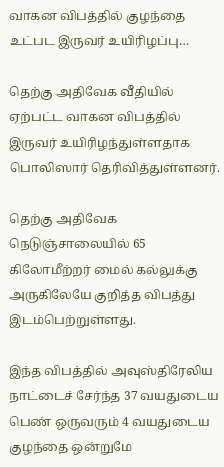வாகன விபத்தில் குழந்தை உட்பட இருவர் உயிரிழப்பு…

தெற்கு அதிவேக வீதியில் ஏற்பட்ட வாகன விபத்தில் இருவர் உயிரிழந்துள்ளதாக பொலிஸார் தெரிவித்துள்ளனர்.

தெற்கு அதிவேக நெடுஞ்சாலையில் 65 கிலோமீற்றர் மைல் கல்லுக்கு அருகிலேயே குறித்த விபத்து இடம்பெற்றுள்ளது.

இந்த விபத்தில் அவுஸ்திரேலிய நாட்டைச் சேர்ந்த 37 வயதுடைய பெண் ஒருவரும் 4 வயதுடைய குழந்தை ஒன்றுமே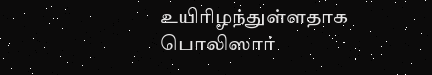உயிரிழந்துள்ளதாக பொலிஸார்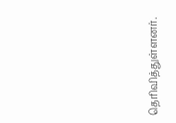தெரிவித்துள்ளனர்.